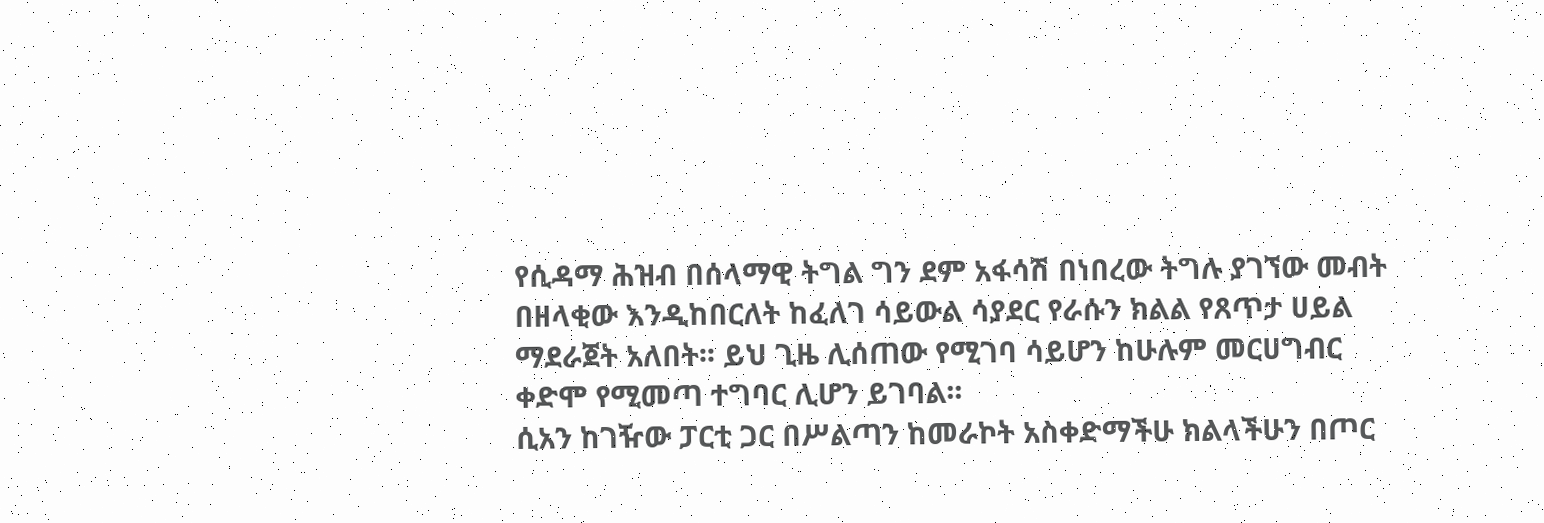የሲዳማ ሕዝብ በሰላማዊ ትግል ግን ደም አፋሳሽ በነበረው ትግሉ ያገኘው መብት በዘላቂው እንዲከበርለት ከፈለገ ሳይውል ሳያደር የራሱን ክልል የጸጥታ ሀይል ማደራጀት አለበት፡፡ ይህ ጊዜ ሊሰጠው የሚገባ ሳይሆን ከሁሉም መርሀግብር ቀድሞ የሚመጣ ተግባር ሊሆን ይገባል፡፡
ሲአን ከገዥው ፓርቲ ጋር በሥልጣን ከመራኮት አስቀድማችሁ ክልላችሁን በጦር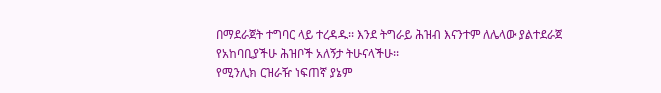በማደራጀት ተግባር ላይ ተረዳዱ፡፡ እንደ ትግራይ ሕዝብ እናንተም ለሌላው ያልተደራጀ የአከባቢያችሁ ሕዝቦች አለኝታ ትሁናላችሁ፡፡
የሚንሊክ ርዝራዥ ነፍጠኛ ያኔም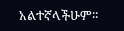አልተኛላችሁም፡፡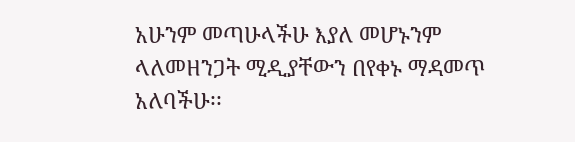አሁንም መጣሁላችሁ እያለ መሆኑንም ላለመዘንጋት ሚዲያቸውን በየቀኑ ማዳመጥ አለባችሁ፡፡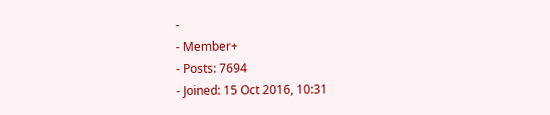-
- Member+
- Posts: 7694
- Joined: 15 Oct 2016, 10:31